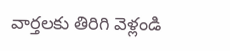వార్తలకు తిరిగి వెళ్లండి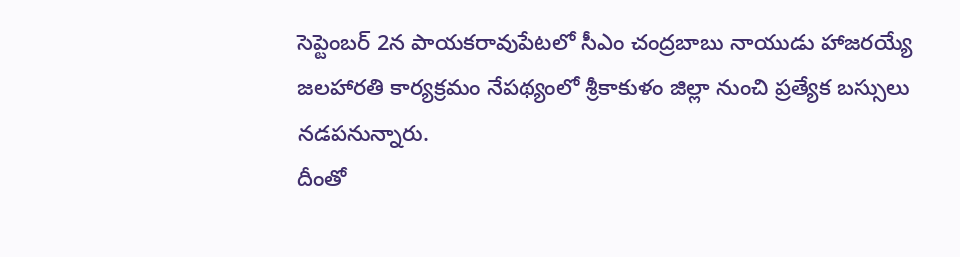సెప్టెంబర్ 2న పాయకరావుపేటలో సీఎం చంద్రబాబు నాయుడు హాజరయ్యే జలహారతి కార్యక్రమం నేపథ్యంలో శ్రీకాకుళం జిల్లా నుంచి ప్రత్యేక బస్సులు నడపనున్నారు.
దీంతో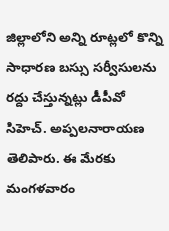జిల్లాలోని అన్ని రూట్లలో కొన్ని సాధారణ బస్సు సర్వీసులను రద్దు చేస్తున్నట్లు డీపీవో సిహెచ్. అప్పలనారాయణ తెలిపారు. ఈ మేరకు మంగళవారం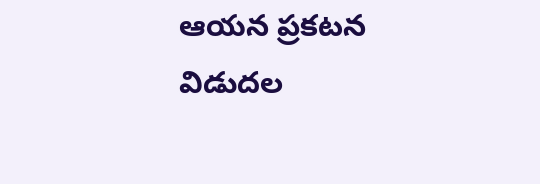ఆయన ప్రకటన విడుదల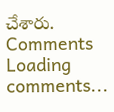చేశారు.
Comments
Loading comments...